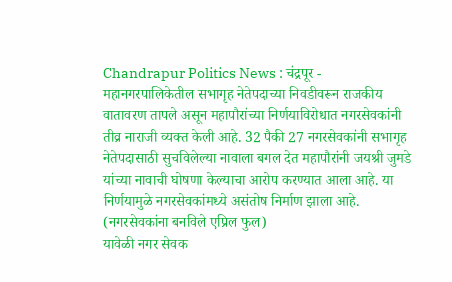Chandrapur Politics News : चंद्रपूर - महानगरपालिकेतील सभागृह नेतेपदाच्या निवडीवरून राजकीय वातावरण तापले असून महापौरांच्या निर्णयाविरोधात नगरसेवकांनी तीव्र नाराजी व्यक्त केली आहे. 32 पैकी 27 नगरसेवकांनी सभागृह नेतेपदासाठी सुचविलेल्या नावाला बगल देत महापौरांनी जयश्री जुमडे यांच्या नावाची घोषणा केल्याचा आरोप करण्यात आला आहे. या निर्णयामुळे नगरसेवकांमध्ये असंतोष निर्माण झाला आहे. (नगरसेवकांना बनविले एप्रिल फुल)
यावेळी नगर सेवक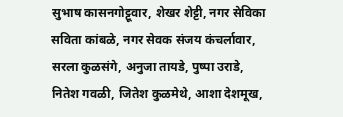सुभाष कासनगोट्टूवार, शेखर शेट्टी, नगर सेविका सविता कांबळे, नगर सेवक संजय कंचर्लावार, सरला कुळसंगे, अनुजा तायडे, पुष्पा उराडे, नितेश गवळी, जितेश कुळमेथे, आशा देशमूख,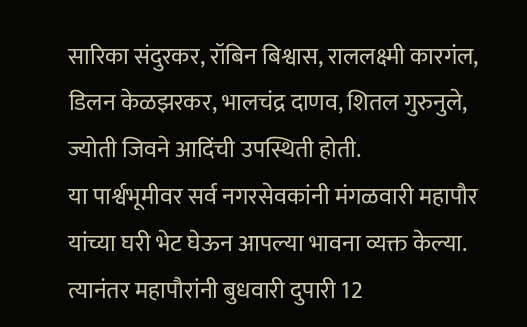सारिका संदुरकर, रॉबिन बिश्वास, राललक्ष्मी कारगंल, डिलन केळझरकर, भालचंद्र दाणव, शितल गुरुनुले, ज्योती जिवने आदिंची उपस्थिती होती.
या पार्श्वभूमीवर सर्व नगरसेवकांनी मंगळवारी महापौर यांच्या घरी भेट घेऊन आपल्या भावना व्यक्त केल्या. त्यानंतर महापौरांनी बुधवारी दुपारी 12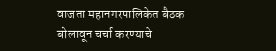वाजता महानगरपालिकेत बैठक बोलावून चर्चा करण्याचे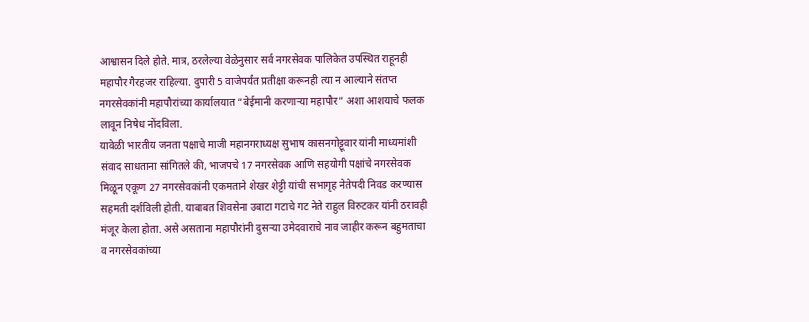आश्वासन दिले होते. मात्र, ठरलेल्या वेळेनुसार सर्व नगरसेवक पालिकेत उपस्थित राहूनही महापौर गैरहजर राहिल्या. दुपारी 5 वाजेपर्यंत प्रतीक्षा करूनही त्या न आल्याने संतप्त नगरसेवकांनी महापौरांच्या कार्यालयात “बेईमानी करणाऱ्या महापौर” अशा आशयाचे फलक लावून निषेध नोंदविला.
यावेळी भारतीय जनता पक्षाचे माजी महानगराध्यक्ष सुभाष कासनगोट्टूवार यांनी माध्यमांशी संवाद साधताना सांगितले की, भाजपचे 17 नगरसेवक आणि सहयोगी पक्षांचे नगरसेवक मिळून एकूण 27 नगरसेवकांनी एकमताने शेखर शेट्टी यांची सभागृह नेतेपदी निवड करण्यास सहमती दर्शविली होती. याबाबत शिवसेना उबाटा गटाचे गट नेते राहुल विरुटकर यांनी ठरावही मंजूर केला होता. असे असताना महापौरांनी दुसऱ्या उमेदवाराचे नाव जाहीर करून बहुमताचा व नगरसेवकांच्या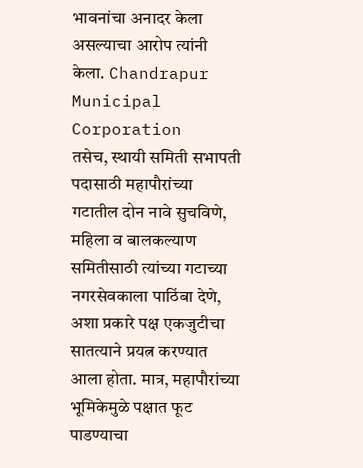भावनांचा अनादर केला असल्याचा आरोप त्यांनी केला. Chandrapur Municipal Corporation
तसेच, स्थायी समिती सभापती पदासाठी महापौरांच्या गटातील दोन नावे सुचविणे, महिला व बालकल्याण समितीसाठी त्यांच्या गटाच्या नगरसेवकाला पाठिंबा देणे, अशा प्रकारे पक्ष एकजुटीचा सातत्याने प्रयत्न करण्यात आला होता. मात्र, महापौरांच्या भूमिकेमुळे पक्षात फूट पाडण्याचा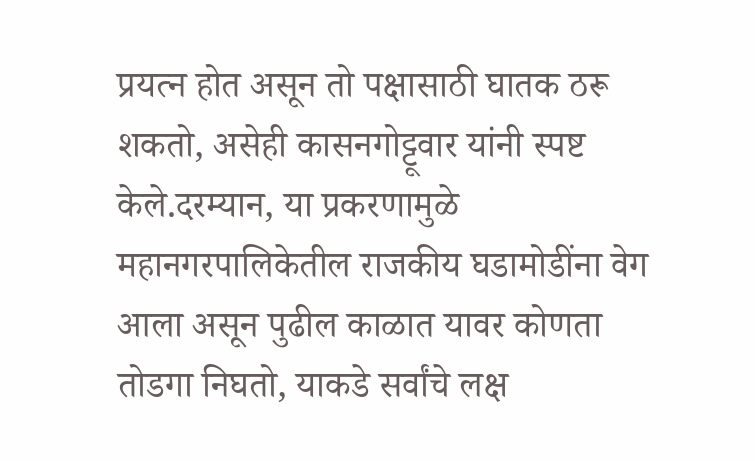प्रयत्न होत असून तो पक्षासाठी घातक ठरू शकतो, असेही कासनगोट्टूवार यांनी स्पष्ट केले.दरम्यान, या प्रकरणामुळे महानगरपालिकेतील राजकीय घडामोडींना वेग आला असून पुढील काळात यावर कोणता तोडगा निघतो, याकडे सर्वांचे लक्ष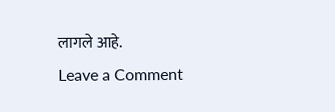लागले आहे.
Leave a Comment